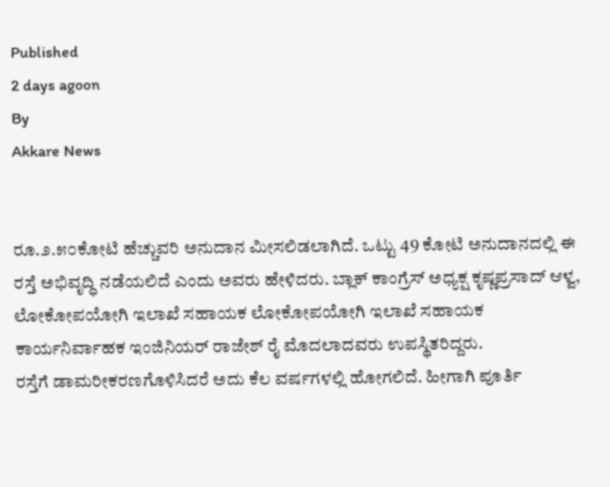Published
2 days agoon
By
Akkare News


ರೂ.೨.೫೦ಕೋಟಿ ಹೆಚ್ಚುವರಿ ಅನುದಾನ ಮೀಸಲಿಡಲಾಗಿದೆ. ಒಟ್ಟು 49 ಕೋಟಿ ಅನುದಾನದಲ್ಲಿ ಈ ರಸ್ತೆ ಅಭಿವೃದ್ಧಿ ನಡೆಯಲಿದೆ ಎಂದು ಅವರು ಹೇಳಿದರು. ಬ್ಲಾಕ್ ಕಾಂಗ್ರೆಸ್ ಅಧ್ಯಕ್ಷ ಕೃಷ್ಣಪ್ರಸಾದ್ ಆಳ್ವ, ಲೋಕೋಪಯೋಗಿ ಇಲಾಖೆ ಸಹಾಯಕ ಲೋಕೋಪಯೋಗಿ ಇಲಾಖೆ ಸಹಾಯಕ ಕಾರ್ಯನಿರ್ವಾಹಕ ಇಂಜಿನಿಯರ್ ರಾಜೇಶ್ ರೈ ಮೊದಲಾದವರು ಉಪಸ್ಥಿತರಿದ್ದರು.
ರಸ್ತೆಗೆ ಡಾಮರೀಕರಣಗೊಳಿಸಿದರೆ ಅದು ಕೆಲ ವರ್ಷಗಳಲ್ಲಿ ಹೋಗಲಿದೆ. ಹೀಗಾಗಿ ಪೂರ್ತಿ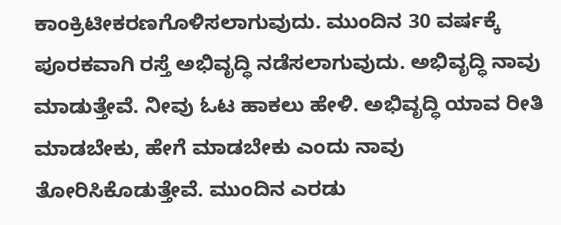ಕಾಂಕ್ರಿಟೀಕರಣಗೊಳಿಸಲಾಗುವುದು. ಮುಂದಿನ 30 ವರ್ಷಕ್ಕೆ ಪೂರಕವಾಗಿ ರಸ್ತೆ ಅಭಿವೃದ್ಧಿ ನಡೆಸಲಾಗುವುದು. ಅಭಿವೃದ್ಧಿ ನಾವು ಮಾಡುತ್ತೇವೆ. ನೀವು ಓಟ ಹಾಕಲು ಹೇಳಿ. ಅಭಿವೃದ್ಧಿ ಯಾವ ರೀತಿ ಮಾಡಬೇಕು, ಹೇಗೆ ಮಾಡಬೇಕು ಎಂದು ನಾವು ತೋರಿಸಿಕೊಡುತ್ತೇವೆ. ಮುಂದಿನ ಎರಡು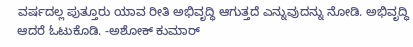ವರ್ಷದಲ್ಲ ಪುತ್ತೂರು ಯಾವ ರೀತಿ ಅಭಿವೃದ್ಧಿ ಆಗುತ್ತದೆ ಎನ್ನುವುದನ್ನು ನೋಡಿ. ಅಭಿವೃದ್ಧಿ ಆದರೆ ಓಟುಕೊಡಿ. -ಅಶೋಕ್ ಕುಮಾರ್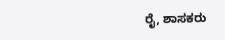ರೈ, ಶಾಸಕರು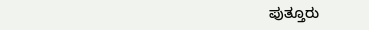ಪುತ್ತೂರು